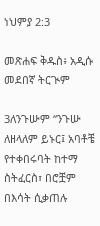ነህምያ 2:3

መጽሐፍ ቅዱስ፥ አዲሱ መደበኛ ትርጒም

3ለንጉሡም “ንጉሡ ለዘላለም ይኑር፤ አባቶቼ የተቀበሩባት ከተማ ስትፈርስ፣ በሮቿም በእሳት ሲቃጠሉ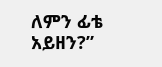ለምን ፊቴ አይዘን?”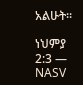አልሁት።

ነህምያ 2:3 — NASV